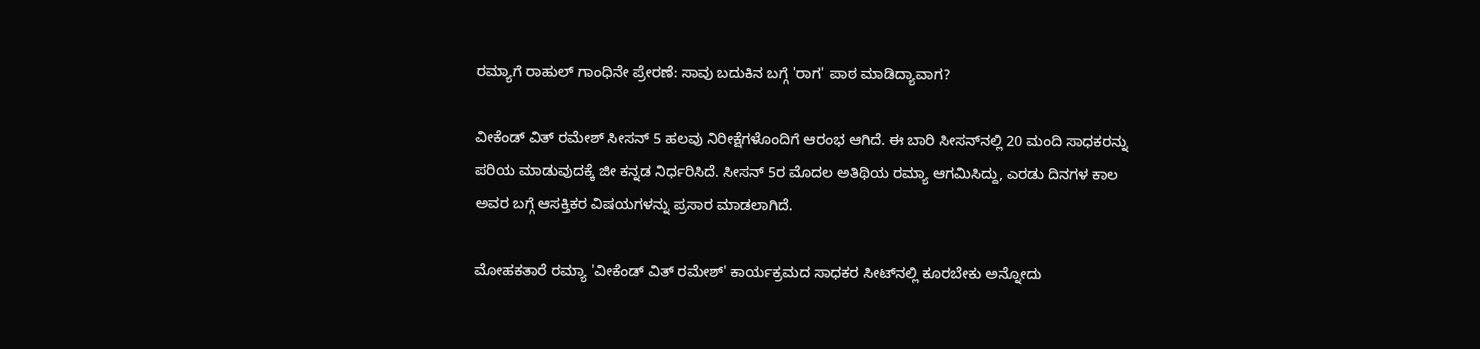ರಮ್ಯಾಗೆ ರಾಹುಲ್ ಗಾಂಧಿನೇ ಪ್ರೇರಣೆ: ಸಾವು ಬದುಕಿನ ಬಗ್ಗೆ 'ರಾಗ' ಪಾಠ ಮಾಡಿದ್ಯಾವಾಗ?

ವೀಕೆಂಡ್ ವಿತ್ ರಮೇಶ್ ಸೀಸನ್ 5 ಹಲವು ನಿರೀಕ್ಷೆಗಳೊಂದಿಗೆ ಆರಂಭ ಆಗಿದೆ. ಈ ಬಾರಿ ಸೀಸನ್‌ನಲ್ಲಿ 20 ಮಂದಿ ಸಾಧಕರನ್ನು ಪರಿಯ ಮಾಡುವುದಕ್ಕೆ ಜೀ ಕನ್ನಡ ನಿರ್ಧರಿಸಿದೆ. ಸೀಸನ್ 5ರ ಮೊದಲ ಅತಿಥಿಯ ರಮ್ಯಾ ಆಗಮಿಸಿದ್ದು, ಎರಡು ದಿನಗಳ ಕಾಲ ಅವರ ಬಗ್ಗೆ ಆಸಕ್ತಿಕರ ವಿಷಯಗಳನ್ನು ಪ್ರಸಾರ ಮಾಡಲಾಗಿದೆ.

ಮೋಹಕತಾರೆ ರಮ್ಯಾ 'ವೀಕೆಂಡ್ ವಿತ್ ರಮೇಶ್' ಕಾರ್ಯಕ್ರಮದ ಸಾಧಕರ ಸೀಟ್‌ನಲ್ಲಿ ಕೂರಬೇಕು ಅನ್ನೋದು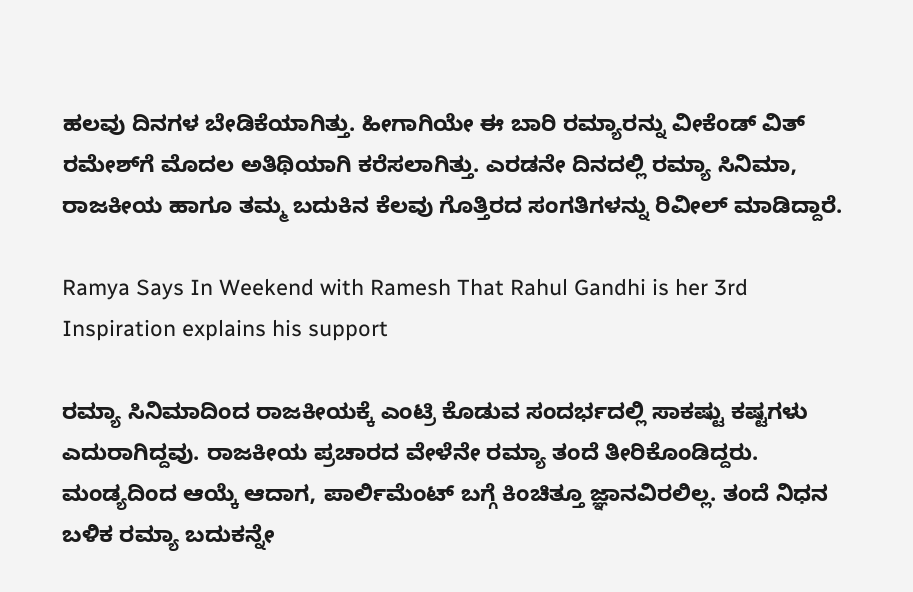ಹಲವು ದಿನಗಳ ಬೇಡಿಕೆಯಾಗಿತ್ತು. ಹೀಗಾಗಿಯೇ ಈ ಬಾರಿ ರಮ್ಯಾರನ್ನು ವೀಕೆಂಡ್ ವಿತ್ ರಮೇಶ್‌ಗೆ ಮೊದಲ ಅತಿಥಿಯಾಗಿ ಕರೆಸಲಾಗಿತ್ತು. ಎರಡನೇ ದಿನದಲ್ಲಿ ರಮ್ಯಾ ಸಿನಿಮಾ, ರಾಜಕೀಯ ಹಾಗೂ ತಮ್ಮ ಬದುಕಿನ ಕೆಲವು ಗೊತ್ತಿರದ ಸಂಗತಿಗಳನ್ನು ರಿವೀಲ್ ಮಾಡಿದ್ದಾರೆ.

Ramya Says In Weekend with Ramesh That Rahul Gandhi is her 3rd Inspiration explains his support

ರಮ್ಯಾ ಸಿನಿಮಾದಿಂದ ರಾಜಕೀಯಕ್ಕೆ ಎಂಟ್ರಿ ಕೊಡುವ ಸಂದರ್ಭದಲ್ಲಿ ಸಾಕಷ್ಟು ಕಷ್ಟಗಳು ಎದುರಾಗಿದ್ದವು. ರಾಜಕೀಯ ಪ್ರಚಾರದ ವೇಳೆನೇ ರಮ್ಯಾ ತಂದೆ ತೀರಿಕೊಂಡಿದ್ದರು. ಮಂಡ್ಯದಿಂದ ಆಯ್ಕೆ ಆದಾಗ, ಪಾರ್ಲಿಮೆಂಟ್‌ ಬಗ್ಗೆ ಕಿಂಚಿತ್ತೂ ಜ್ಞಾನವಿರಲಿಲ್ಲ. ತಂದೆ ನಿಧನ ಬಳಿಕ ರಮ್ಯಾ ಬದುಕನ್ನೇ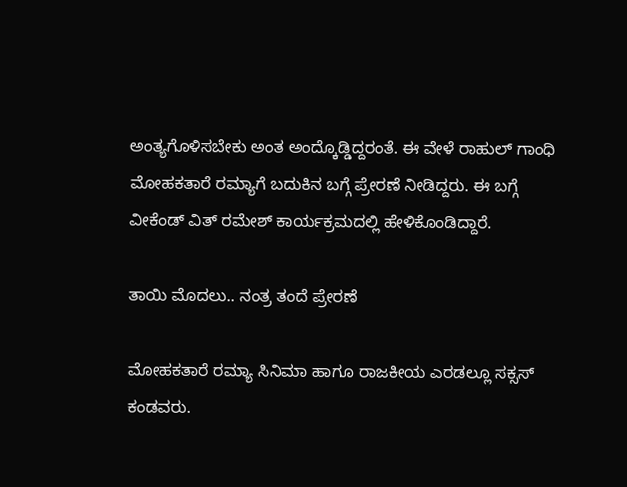ಅಂತ್ಯಗೊಳಿಸಬೇಕು ಅಂತ ಅಂದ್ಕೊಡ್ಡಿದ್ದರಂತೆ. ಈ ವೇಳೆ ರಾಹುಲ್ ಗಾಂಧಿ ಮೋಹಕತಾರೆ ರಮ್ಯಾಗೆ ಬದುಕಿನ ಬಗ್ಗೆ ಪ್ರೇರಣೆ ನೀಡಿದ್ದರು. ಈ ಬಗ್ಗೆ ವೀಕೆಂಡ್ ವಿತ್ ರಮೇಶ್ ಕಾರ್ಯಕ್ರಮದಲ್ಲಿ ಹೇಳಿಕೊಂಡಿದ್ದಾರೆ.

ತಾಯಿ ಮೊದಲು.. ನಂತ್ರ ತಂದೆ ಪ್ರೇರಣೆ

ಮೋಹಕತಾರೆ ರಮ್ಯಾ ಸಿನಿಮಾ ಹಾಗೂ ರಾಜಕೀಯ ಎರಡಲ್ಲೂ ಸಕ್ಸಸ್ ಕಂಡವರು.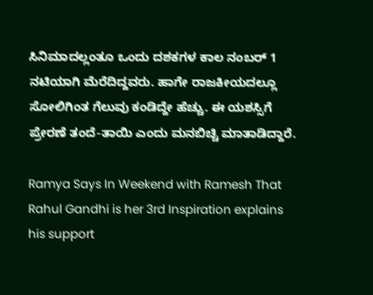ಸಿನಿಮಾದಲ್ಲಂತೂ ಒಂದು ದಶಕಗಳ ಕಾಲ ನಂಬರ್ 1 ನಟಿಯಾಗಿ ಮೆರೆದಿದ್ದವರು. ಹಾಗೇ ರಾಜಕೀಯದಲ್ಲೂ ಸೋಲಿಗಿಂತ ಗೆಲುವು ಕಂಡಿದ್ದೇ ಹೆಚ್ಚು. ಈ ಯಶಸ್ಸಿಗೆ ಪ್ರೇರಣೆ ತಂದೆ-ತಾಯಿ ಎಂದು ಮನಬಿಚ್ಚಿ ಮಾತಾಡಿದ್ದಾರೆ.

Ramya Says In Weekend with Ramesh That Rahul Gandhi is her 3rd Inspiration explains his support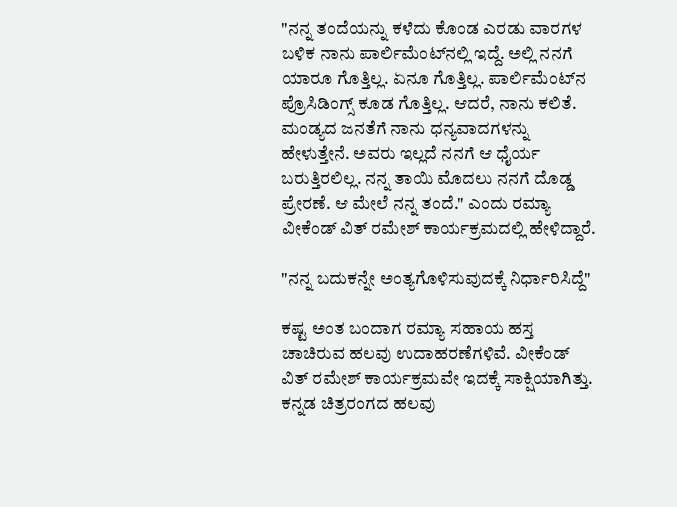"ನನ್ನ ತಂದೆಯನ್ನು ಕಳೆದು ಕೊಂಡ ಎರಡು ವಾರಗಳ ಬಳಿಕ ನಾನು ಪಾರ್ಲಿಮೆಂಟ್‌ನಲ್ಲಿ ಇದ್ದೆ. ಅಲ್ಲಿ ನನಗೆ ಯಾರೂ ಗೊತ್ತಿಲ್ಲ. ಏನೂ ಗೊತ್ತಿಲ್ಲ. ಪಾರ್ಲಿಮೆಂಟ್‌ನ ಪ್ರೊಸಿಡಿಂಗ್ಸ್ ಕೂಡ ಗೊತ್ತಿಲ್ಲ. ಆದರೆ, ನಾನು ಕಲಿತೆ. ಮಂಡ್ಯದ ಜನತೆಗೆ ನಾನು ಧನ್ಯವಾದಗಳನ್ನು ಹೇಳುತ್ತೇನೆ. ಅವರು ಇಲ್ಲದೆ ನನಗೆ ಆ ಧೈರ್ಯ ಬರುತ್ತಿರಲಿಲ್ಲ. ನನ್ನ ತಾಯಿ ಮೊದಲು ನನಗೆ ದೊಡ್ಡ ಪ್ರೇರಣೆ. ಆ ಮೇಲೆ ನನ್ನ ತಂದೆ." ಎಂದು ರಮ್ಯಾ ವೀಕೆಂಡ್ ವಿತ್ ರಮೇಶ್ ಕಾರ್ಯಕ್ರಮದಲ್ಲಿ ಹೇಳಿದ್ದಾರೆ.

"ನನ್ನ ಬದುಕನ್ನೇ ಅಂತ್ಯಗೊಳಿಸುವುದಕ್ಕೆ ನಿರ್ಧಾರಿಸಿದ್ದೆ"

ಕಷ್ಟ ಅಂತ ಬಂದಾಗ ರಮ್ಯಾ ಸಹಾಯ ಹಸ್ತ ಚಾಚಿರುವ ಹಲವು ಉದಾಹರಣೆಗಳಿವೆ. ವೀಕೆಂಡ್ ವಿತ್ ರಮೇಶ್ ಕಾರ್ಯಕ್ರಮವೇ ಇದಕ್ಕೆ ಸಾಕ್ಷಿಯಾಗಿತ್ತು. ಕನ್ನಡ ಚಿತ್ರರಂಗದ ಹಲವು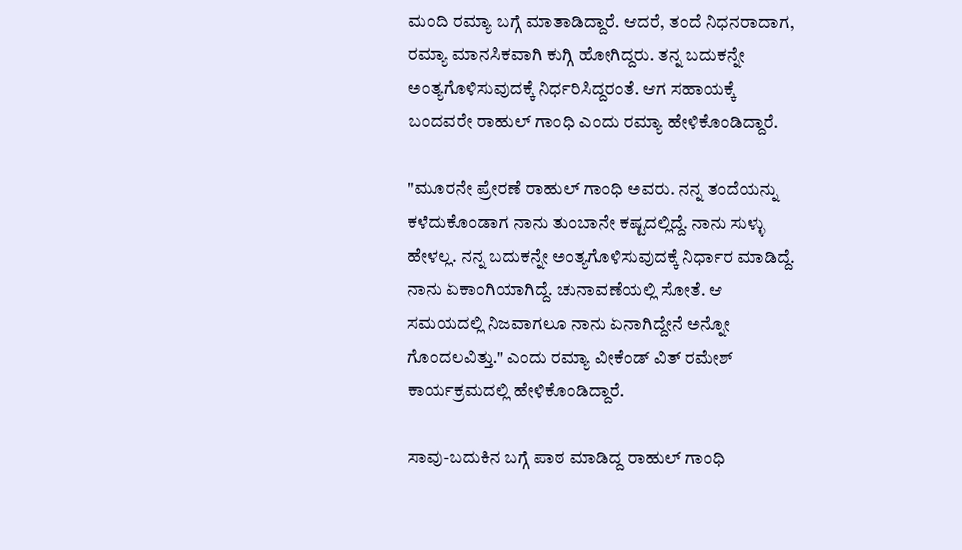ಮಂದಿ ರಮ್ಯಾ ಬಗ್ಗೆ ಮಾತಾಡಿದ್ದಾರೆ. ಆದರೆ, ತಂದೆ ನಿಧನರಾದಾಗ, ರಮ್ಯಾ ಮಾನಸಿಕವಾಗಿ ಕುಗ್ಗಿ ಹೋಗಿದ್ದರು. ತನ್ನ ಬದುಕನ್ನೇ ಅಂತ್ಯಗೊಳಿಸುವುದಕ್ಕೆ ನಿರ್ಧರಿಸಿದ್ದರಂತೆ. ಆಗ ಸಹಾಯಕ್ಕೆ ಬಂದವರೇ ರಾಹುಲ್ ಗಾಂಧಿ ಎಂದು ರಮ್ಯಾ ಹೇಳಿಕೊಂಡಿದ್ದಾರೆ.

"ಮೂರನೇ ಪ್ರೇರಣೆ ರಾಹುಲ್ ಗಾಂಧಿ ಅವರು. ನನ್ನ ತಂದೆಯನ್ನು ಕಳೆದುಕೊಂಡಾಗ ನಾನು ತುಂಬಾನೇ ಕಷ್ಟದಲ್ಲಿದ್ದೆ. ನಾನು ಸುಳ್ಳು ಹೇಳಲ್ಲ. ನನ್ನ ಬದುಕನ್ನೇ ಅಂತ್ಯಗೊಳಿಸುವುದಕ್ಕೆ ನಿರ್ಧಾರ ಮಾಡಿದ್ದೆ. ನಾನು ಏಕಾಂಗಿಯಾಗಿದ್ದೆ. ಚುನಾವಣೆಯಲ್ಲಿ ಸೋತೆ. ಆ ಸಮಯದಲ್ಲಿ ನಿಜವಾಗಲೂ ನಾನು ಏನಾಗಿದ್ದೇನೆ ಅನ್ನೋ ಗೊಂದಲವಿತ್ತು." ಎಂದು ರಮ್ಯಾ ವೀಕೆಂಡ್ ವಿತ್ ರಮೇಶ್ ಕಾರ್ಯಕ್ರಮದಲ್ಲಿ ಹೇಳಿಕೊಂಡಿದ್ದಾರೆ.

ಸಾವು-ಬದುಕಿನ ಬಗ್ಗೆ ಪಾಠ ಮಾಡಿದ್ದ ರಾಹುಲ್ ಗಾಂಧಿ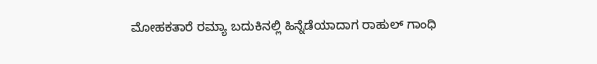ಮೋಹಕತಾರೆ ರಮ್ಯಾ ಬದುಕಿನಲ್ಲಿ ಹಿನ್ನೆಡೆಯಾದಾಗ ರಾಹುಲ್ ಗಾಂಧಿ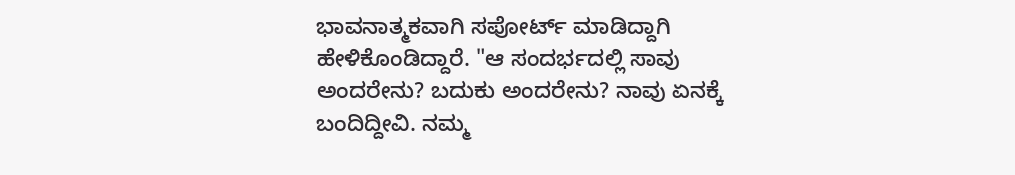ಭಾವನಾತ್ಮಕವಾಗಿ ಸಪೋರ್ಟ್ ಮಾಡಿದ್ದಾಗಿ ಹೇಳಿಕೊಂಡಿದ್ದಾರೆ. "ಆ ಸಂದರ್ಭದಲ್ಲಿ ಸಾವು ಅಂದರೇನು? ಬದುಕು ಅಂದರೇನು? ನಾವು ಏನಕ್ಕೆ ಬಂದಿದ್ದೀವಿ. ನಮ್ಮ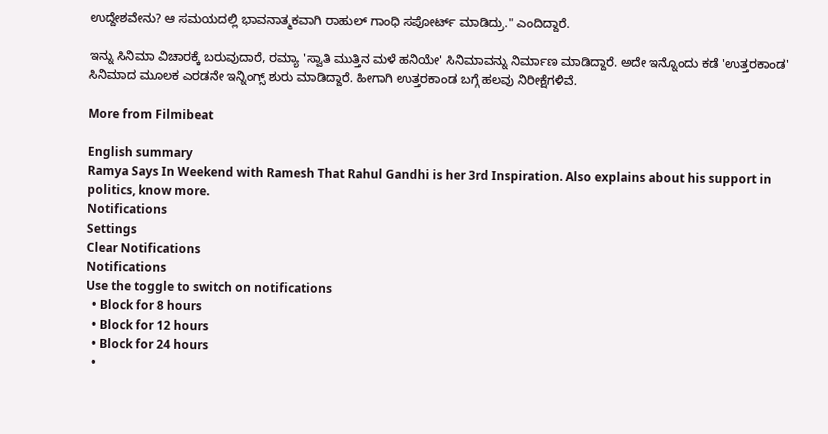ಉದ್ದೇಶವೇನು? ಆ ಸಮಯದಲ್ಲಿ ಭಾವನಾತ್ಮಕವಾಗಿ ರಾಹುಲ್ ಗಾಂಧಿ ಸಪೋರ್ಟ್ ಮಾಡಿದ್ರು." ಎಂದಿದ್ದಾರೆ.

ಇನ್ನು ಸಿನಿಮಾ ವಿಚಾರಕ್ಕೆ ಬರುವುದಾರೆ, ರಮ್ಯಾ 'ಸ್ವಾತಿ ಮುತ್ತಿನ ಮಳೆ ಹನಿಯೇ' ಸಿನಿಮಾವನ್ನು ನಿರ್ಮಾಣ ಮಾಡಿದ್ದಾರೆ. ಅದೇ ಇನ್ನೊಂದು ಕಡೆ 'ಉತ್ತರಕಾಂಡ' ಸಿನಿಮಾದ ಮೂಲಕ ಎರಡನೇ ಇನ್ನಿಂಗ್ಸ್ ಶುರು ಮಾಡಿದ್ದಾರೆ. ಹೀಗಾಗಿ ಉತ್ತರಕಾಂಡ ಬಗ್ಗೆ ಹಲವು ನಿರೀಕ್ಷೆಗಳಿವೆ.

More from Filmibeat

English summary
Ramya Says In Weekend with Ramesh That Rahul Gandhi is her 3rd Inspiration. Also explains about his support in politics, know more.
Notifications
Settings
Clear Notifications
Notifications
Use the toggle to switch on notifications
  • Block for 8 hours
  • Block for 12 hours
  • Block for 24 hours
  •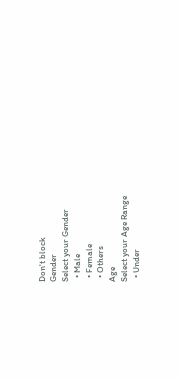Don't block
Gender
Select your Gender
  • Male
  • Female
  • Others
Age
Select your Age Range
  • Under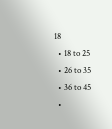18
  • 18 to 25
  • 26 to 35
  • 36 to 45
  •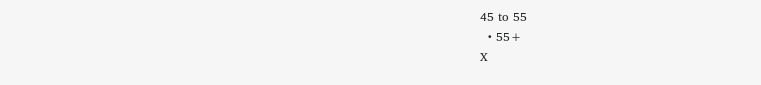45 to 55
  • 55+
X